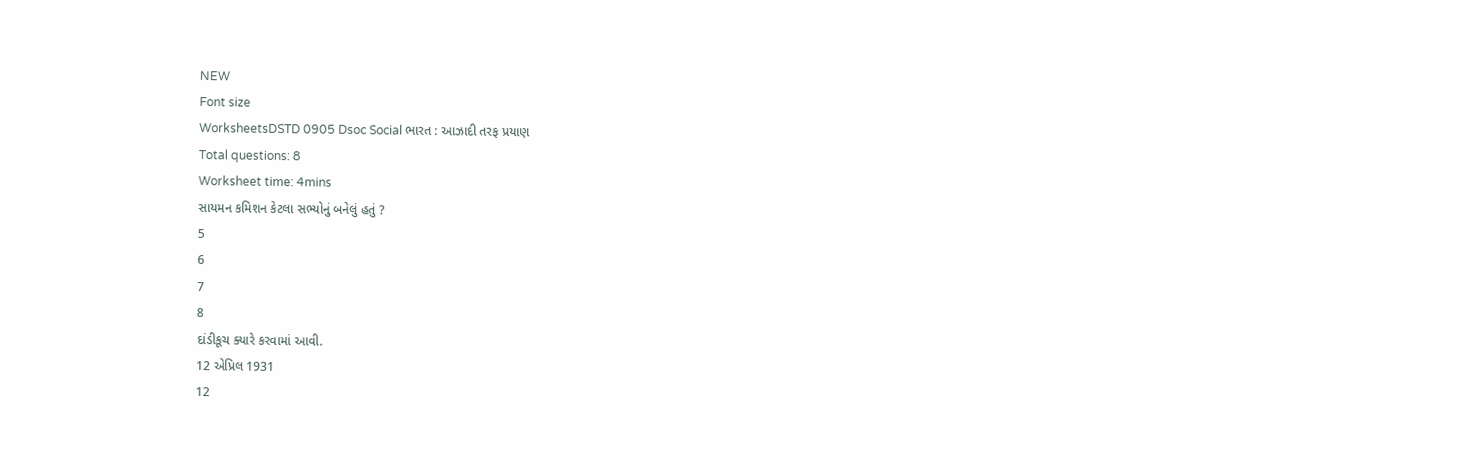NEW
Font size
WorksheetsDSTD 0905 Dsoc Social ભારત : આઝાદી તરફ પ્રયાણ
Total questions: 8
Worksheet time: 4mins
સાયમન કમિશન કેટલા સભ્યોનું બનેલું હતું ?
5
6
7
8
દાંડીકૂચ ક્યારે કરવામાં આવી.
12 એપ્રિલ 1931
12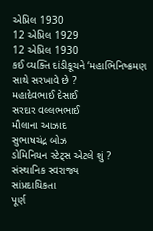એપ્રિલ 1930
12 એપ્રિલ 1929
12 એપ્રિલ 1930
કઈ વ્યક્તિ દાંડીકૂચને ‘મહાભિનિષ્ક્રમણ સાથે સરખાવે છે ?
મહાદેવભાઈ દેસાઈ
સરદાર વલ્લભભાઈ
મૌલાના આઝાદ
સુભાષચંદ્ર બોઝ
ડોમિનિયન સ્ટેટ્સ એટલે શું ?
સંસ્થાનિક સ્વરાજ્ય
સાંપ્રદાયિકતા
પૂર્ણ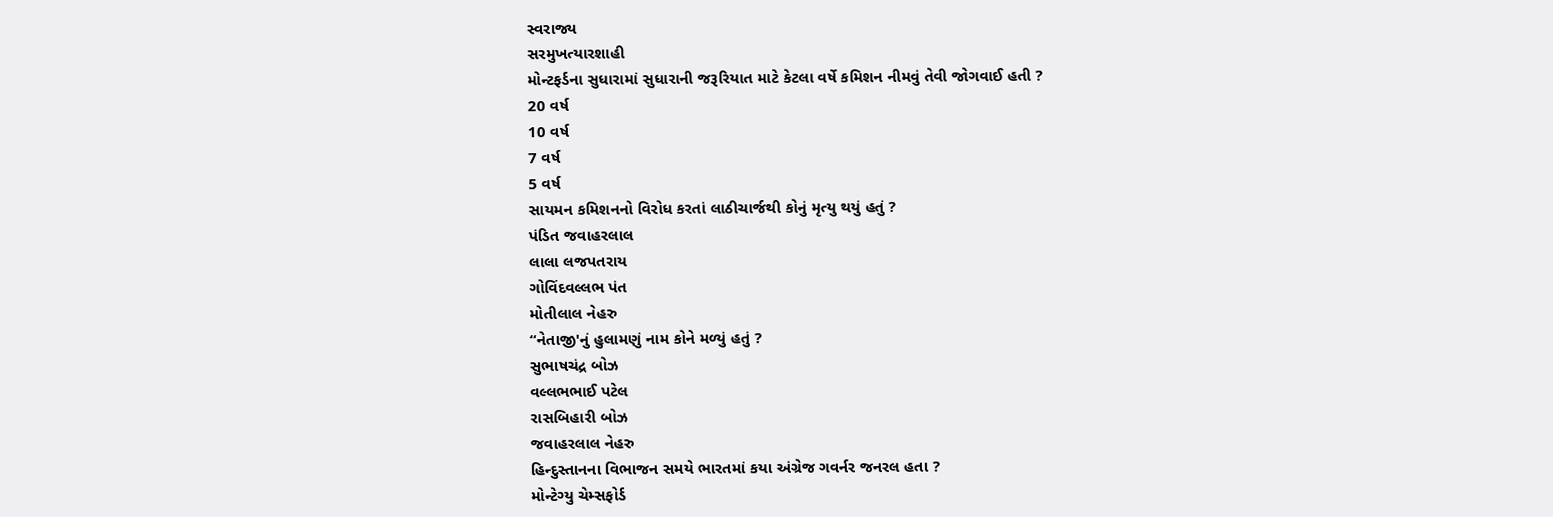સ્વરાજ્ય
સરમુખત્યારશાહી
મોન્ટફર્ડના સુધારામાં સુધારાની જરૂરિયાત માટે કેટલા વર્ષે કમિશન નીમવું તેવી જોગવાઈ હતી ?
20 વર્ષ
10 વર્ષ
7 વર્ષ
5 વર્ષ
સાયમન કમિશનનો વિરોધ કરતાં લાઠીચાર્જથી કોનું મૃત્યુ થયું હતું ?
પંડિત જવાહરલાલ
લાલા લજપતરાય
ગોવિંદવલ્લભ પંત
મોતીલાલ નેહરુ
“નેતાજી'નું હુલામણું નામ કોને મળ્યું હતું ?
સુભાષચંદ્ર બોઝ
વલ્લભભાઈ પટેલ
રાસબિહારી બોઝ
જવાહરલાલ નેહરુ
હિન્દુસ્તાનના વિભાજન સમયે ભારતમાં કયા અંગ્રેજ ગવર્નર જનરલ હતા ?
મોન્ટેગ્યુ ચેમ્સફોર્ડ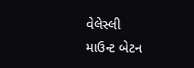વેલેસ્લી
માઉન્ટ બેટન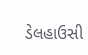ડેલહાઉસી